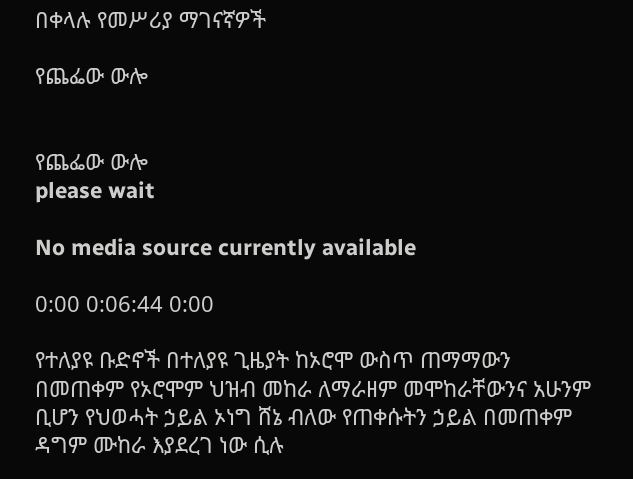በቀላሉ የመሥሪያ ማገናኛዎች

የጨፌው ውሎ


የጨፌው ውሎ
please wait

No media source currently available

0:00 0:06:44 0:00

የተለያዩ ቡድኖች በተለያዩ ጊዜያት ከኦሮሞ ውስጥ ጠማማውን በመጠቀም የኦሮሞም ህዝብ መከራ ለማራዘም መሞከራቸውንና አሁንም ቢሆን የህወሓት ኃይል ኦነግ ሸኔ ብለው የጠቀሱትን ኃይል በመጠቀም ዳግም ሙከራ እያደረገ ነው ሲሉ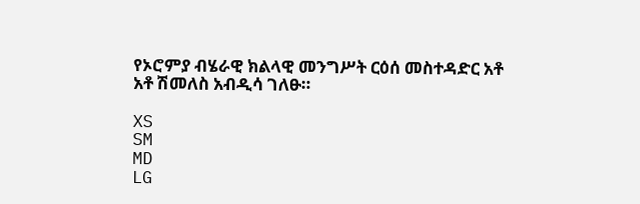የኦሮምያ ብሄራዊ ክልላዊ መንግሥት ርዕሰ መስተዳድር አቶ አቶ ሽመለስ አብዲሳ ገለፁ።

XS
SM
MD
LG